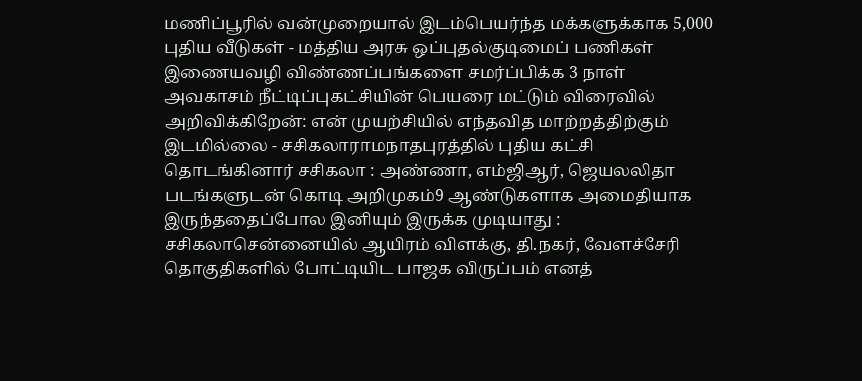மணிப்பூரில் வன்முறையால் இடம்பெயர்ந்த மக்களுக்காக 5,000 புதிய வீடுகள் - மத்திய அரசு ஒப்புதல்குடிமைப் பணிகள் இணையவழி விண்ணப்பங்களை சமர்ப்பிக்க 3 நாள் அவகாசம் நீட்டிப்புகட்சியின் பெயரை மட்டும் விரைவில் அறிவிக்கிறேன்: என் முயற்சியில் எந்தவித மாற்றத்திற்கும் இடமில்லை - சசிகலாராமநாதபுரத்தில் புதிய கட்சி தொடங்கினார் சசிகலா : அண்ணா, எம்ஜிஆர், ஜெயலலிதா படங்களுடன் கொடி அறிமுகம்9 ஆண்டுகளாக அமைதியாக இருந்ததைப்போல இனியும் இருக்க முடியாது : சசிகலாசென்னையில் ஆயிரம் விளக்கு, தி.நகர், வேளச்சேரி தொகுதிகளில் போட்டியிட பாஜக விருப்பம் எனத்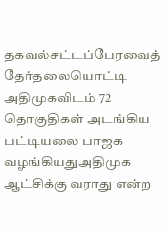தகவல்சட்டப்பேரவைத் தேர்தலையொட்டி அதிமுகவிடம் 72 தொகுதிகள் அடங்கிய பட்டியலை பாஜக வழங்கியதுஅதிமுக ஆட்சிக்கு வராது என்ற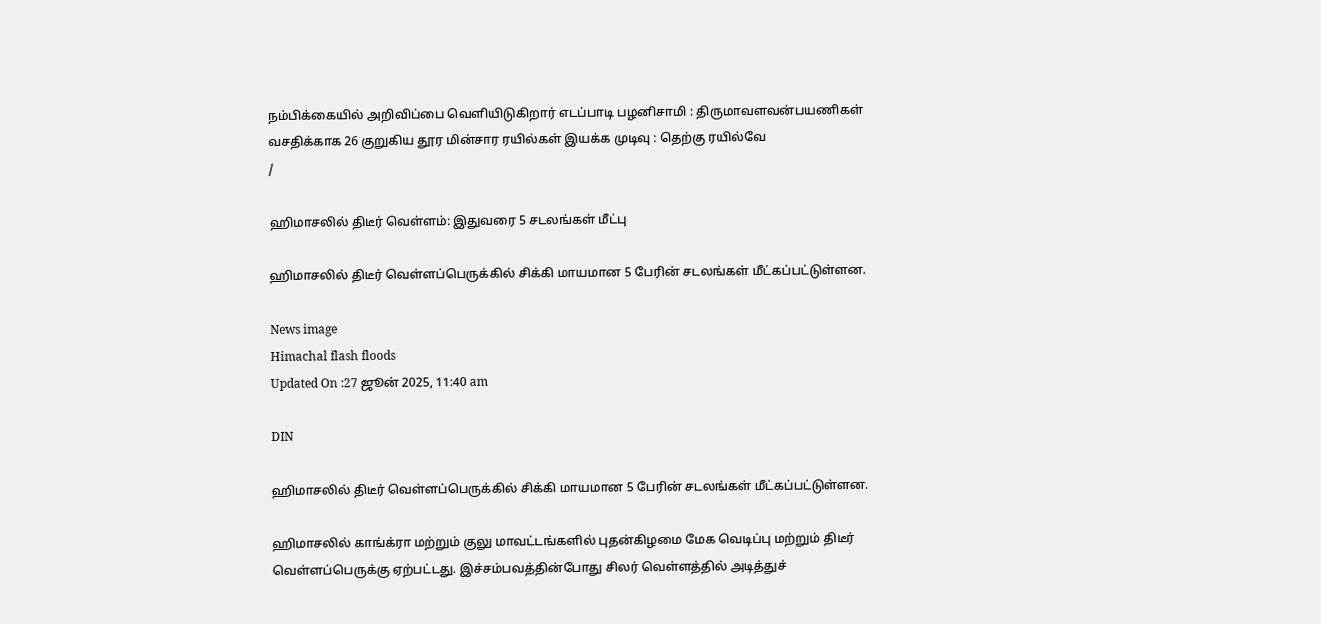நம்பிக்கையில் அறிவிப்பை வெளியிடுகிறார் எடப்பாடி பழனிசாமி : திருமாவளவன்பயணிகள் வசதிக்காக 26 குறுகிய தூர மின்சார ரயில்கள் இயக்க முடிவு : தெற்கு ரயில்வே
/

ஹிமாசலில் திடீர் வெள்ளம்: இதுவரை 5 சடலங்கள் மீட்பு

ஹிமாசலில் திடீர் வெள்ளப்பெருக்கில் சிக்கி மாயமான 5 பேரின் சடலங்கள் மீட்கப்பட்டுள்ளன.

News image
Himachal flash floods
Updated On :27 ஜூன் 2025, 11:40 am

DIN

ஹிமாசலில் திடீர் வெள்ளப்பெருக்கில் சிக்கி மாயமான 5 பேரின் சடலங்கள் மீட்கப்பட்டுள்ளன.

ஹிமாசலில் காங்க்ரா மற்றும் குலு மாவட்டங்களில் புதன்கிழமை மேக வெடிப்பு மற்றும் திடீர் வெள்ளப்பெருக்கு ஏற்பட்டது. இச்சம்பவத்தின்போது சிலர் வெள்ளத்தில் அடித்துச்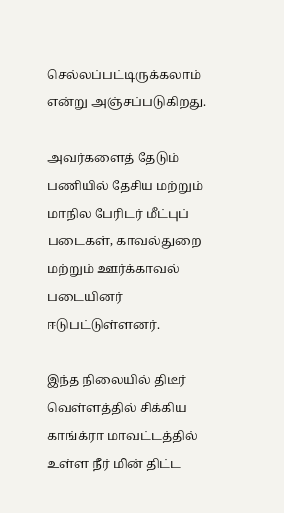செல்லப்பட்டிருக்கலாம் என்று அஞ்சப்படுகிறது.

அவர்களைத் தேடும் பணியில் தேசிய மற்றும் மாநில பேரிடர் மீட்புப் படைகள், காவல்துறை மற்றும் ஊர்க்காவல் படையினர் ஈடுபட்டுள்ளனர்.

இந்த நிலையில் திடீர் வெள்ளத்தில் சிக்கிய காங்க்ரா மாவட்டத்தில் உள்ள நீர் மின் திட்ட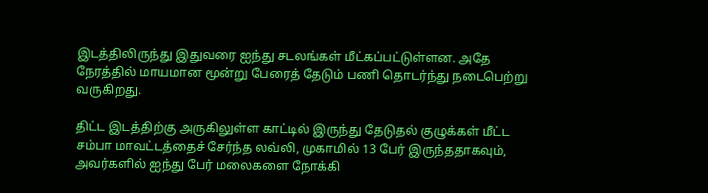இடத்திலிருந்து இதுவரை ஐந்து சடலங்கள் மீட்கப்பட்டுள்ளன. அதே நேரத்தில் மாயமான மூன்று பேரைத் தேடும் பணி தொடர்ந்து நடைபெற்று வருகிறது.

திட்ட இடத்திற்கு அருகிலுள்ள காட்டில் இருந்து தேடுதல் குழுக்கள் மீட்ட சம்பா மாவட்டத்தைச் சேர்ந்த லவ்லி, முகாமில் 13 பேர் இருந்ததாகவும், அவர்களில் ஐந்து பேர் மலைகளை நோக்கி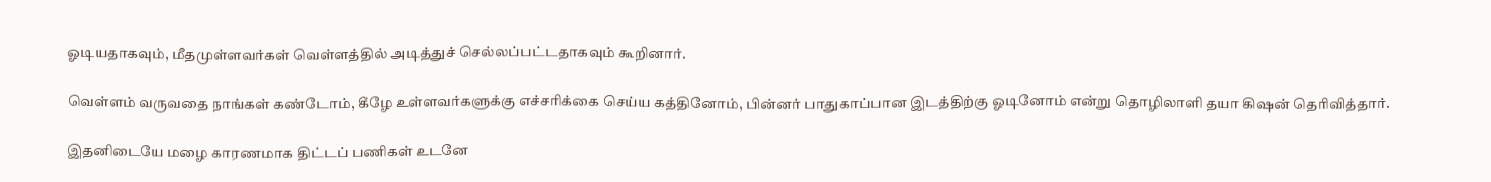ஓடியதாகவும், மீதமுள்ளவர்கள் வெள்ளத்தில் அடித்துச் செல்லப்பட்டதாகவும் கூறினார்.

வெள்ளம் வருவதை நாங்கள் கண்டோம், கீழே உள்ளவர்களுக்கு எச்சரிக்கை செய்ய கத்தினோம், பின்னர் பாதுகாப்பான இடத்திற்கு ஓடினோம் என்று தொழிலாளி தயா கிஷன் தெரிவித்தார்.

இதனிடையே மழை காரணமாக திட்டப் பணிகள் உடனே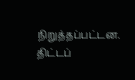நிறுத்தப்பட்டன. திட்டப்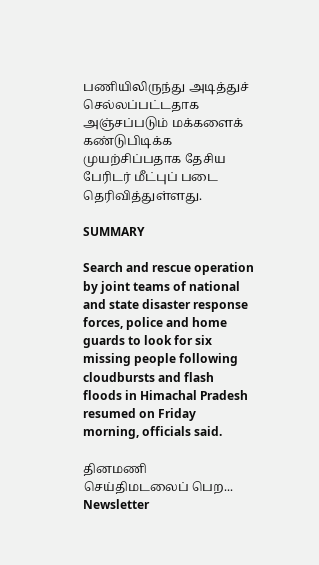பணியிலிருந்து அடித்துச் செல்லப்பட்டதாக அஞ்சப்படும் மக்களைக் கண்டுபிடிக்க முயற்சிப்பதாக தேசிய பேரிடர் மீட்புப் படை தெரிவித்துள்ளது.

SUMMARY

Search and rescue operation by joint teams of national and state disaster response forces, police and home guards to look for six missing people following cloudbursts and flash floods in Himachal Pradesh resumed on Friday morning, officials said.

தினமணி செய்திமடலைப் பெற... Newsletter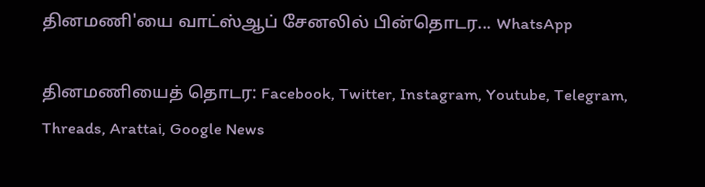தினமணி'யை வாட்ஸ்ஆப் சேனலில் பின்தொடர... WhatsApp

தினமணியைத் தொடர: Facebook, Twitter, Instagram, Youtube, Telegram, Threads, Arattai, Google News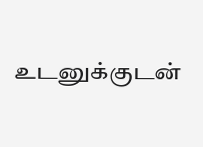உடனுக்குடன்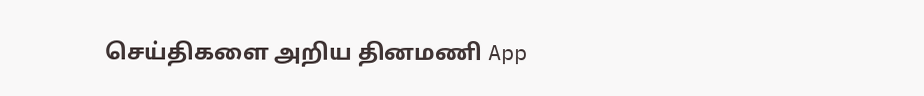செய்திகளை அறிய தினமணி App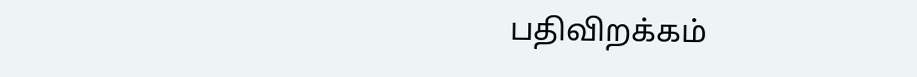பதிவிறக்கம்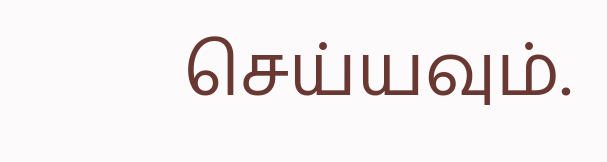செய்யவும்.